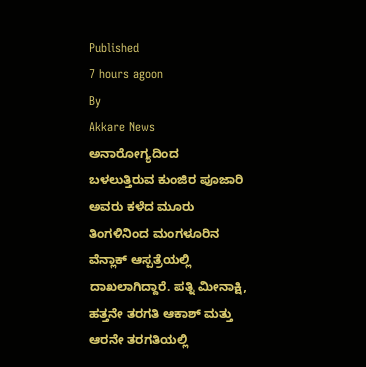Published
7 hours agoon
By
Akkare News
ಅನಾರೋಗ್ಯದಿಂದ ಬಳಲುತ್ತಿರುವ ಕುಂಜಿರ ಪೂಜಾರಿ ಅವರು ಕಳೆದ ಮೂರು ತಿಂಗಳಿನಿಂದ ಮಂಗಳೂರಿನ ವೆನ್ಲಾಕ್ ಆಸ್ಪತ್ರೆಯಲ್ಲಿ ದಾಖಲಾಗಿದ್ದಾರೆ. ಪತ್ನಿ ಮೀನಾಕ್ಷಿ, ಹತ್ತನೇ ತರಗತಿ ಆಕಾಶ್ ಮತ್ತು ಆರನೇ ತರಗತಿಯಲ್ಲಿ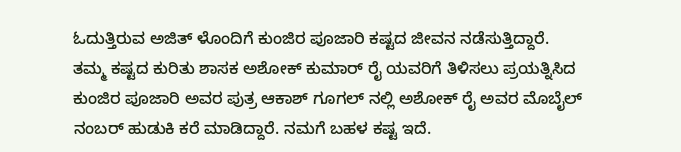ಓದುತ್ತಿರುವ ಅಜಿತ್ ಳೊಂದಿಗೆ ಕುಂಜಿರ ಪೂಜಾರಿ ಕಷ್ಟದ ಜೀವನ ನಡೆಸುತ್ತಿದ್ದಾರೆ. ತಮ್ಮ ಕಷ್ಟದ ಕುರಿತು ಶಾಸಕ ಅಶೋಕ್ ಕುಮಾರ್ ರೈ ಯವರಿಗೆ ತಿಳಿಸಲು ಪ್ರಯತ್ನಿಸಿದ ಕುಂಜಿರ ಪೂಜಾರಿ ಅವರ ಪುತ್ರ ಆಕಾಶ್ ಗೂಗಲ್ ನಲ್ಲಿ ಅಶೋಕ್ ರೈ ಅವರ ಮೊಬೈಲ್ ನಂಬರ್ ಹುಡುಕಿ ಕರೆ ಮಾಡಿದ್ದಾರೆ. ನಮಗೆ ಬಹಳ ಕಷ್ಟ ಇದೆ.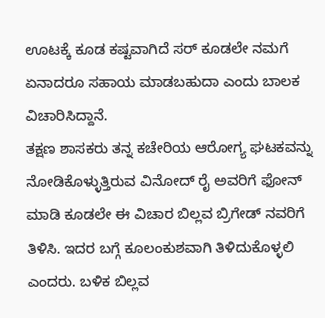ಊಟಕ್ಕೆ ಕೂಡ ಕಷ್ಟವಾಗಿದೆ ಸರ್ ಕೂಡಲೇ ನಮಗೆ ಏನಾದರೂ ಸಹಾಯ ಮಾಡಬಹುದಾ ಎಂದು ಬಾಲಕ ವಿಚಾರಿಸಿದ್ದಾನೆ.
ತಕ್ಷಣ ಶಾಸಕರು ತನ್ನ ಕಚೇರಿಯ ಆರೋಗ್ಯ ಘಟಕವನ್ನು ನೋಡಿಕೊಳ್ಳುತ್ತಿರುವ ವಿನೋದ್ ರೈ ಅವರಿಗೆ ಫೋನ್ ಮಾಡಿ ಕೂಡಲೇ ಈ ವಿಚಾರ ಬಿಲ್ಲವ ಬ್ರಿಗೇಡ್ ನವರಿಗೆ ತಿಳಿಸಿ. ಇದರ ಬಗ್ಗೆ ಕೂಲಂಕುಶವಾಗಿ ತಿಳಿದುಕೊಳ್ಳಲಿ ಎಂದರು. ಬಳಿಕ ಬಿಲ್ಲವ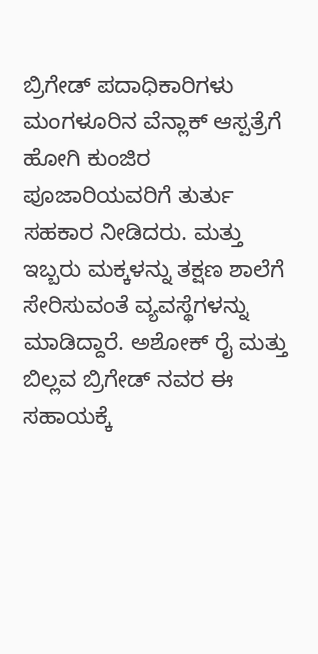ಬ್ರಿಗೇಡ್ ಪದಾಧಿಕಾರಿಗಳು ಮಂಗಳೂರಿನ ವೆನ್ಲಾಕ್ ಆಸ್ಪತ್ರೆಗೆ ಹೋಗಿ ಕುಂಜಿರ ಪೂಜಾರಿಯವರಿಗೆ ತುರ್ತು ಸಹಕಾರ ನೀಡಿದರು. ಮತ್ತು ಇಬ್ಬರು ಮಕ್ಕಳನ್ನು ತಕ್ಷಣ ಶಾಲೆಗೆ ಸೇರಿಸುವಂತೆ ವ್ಯವಸ್ಥೆಗಳನ್ನು ಮಾಡಿದ್ದಾರೆ. ಅಶೋಕ್ ರೈ ಮತ್ತು ಬಿಲ್ಲವ ಬ್ರಿಗೇಡ್ ನವರ ಈ ಸಹಾಯಕ್ಕೆ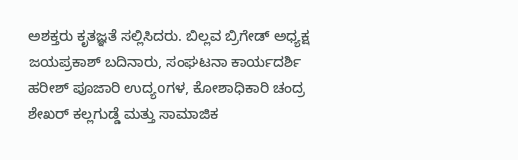ಅಶಕ್ತರು ಕೃತಜ್ಞತೆ ಸಲ್ಲಿಸಿದರು. ಬಿಲ್ಲವ ಬ್ರಿಗೇಡ್ ಅಧ್ಯಕ್ಷ ಜಯಪ್ರಕಾಶ್ ಬದಿನಾರು, ಸಂಘಟನಾ ಕಾರ್ಯದರ್ಶಿ ಹರೀಶ್ ಪೂಜಾರಿ ಉದ್ಯoಗಳ, ಕೋಶಾಧಿಕಾರಿ ಚಂದ್ರ ಶೇಖರ್ ಕಲ್ಲಗುಡ್ಡೆ ಮತ್ತು ಸಾಮಾಜಿಕ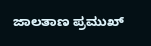ಜಾಲತಾಣ ಪ್ರಮುಖ್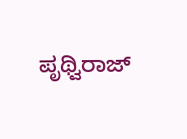ಪೃಥ್ವಿರಾಜ್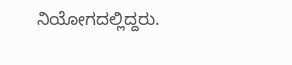ನಿಯೋಗದಲ್ಲಿದ್ದರು.